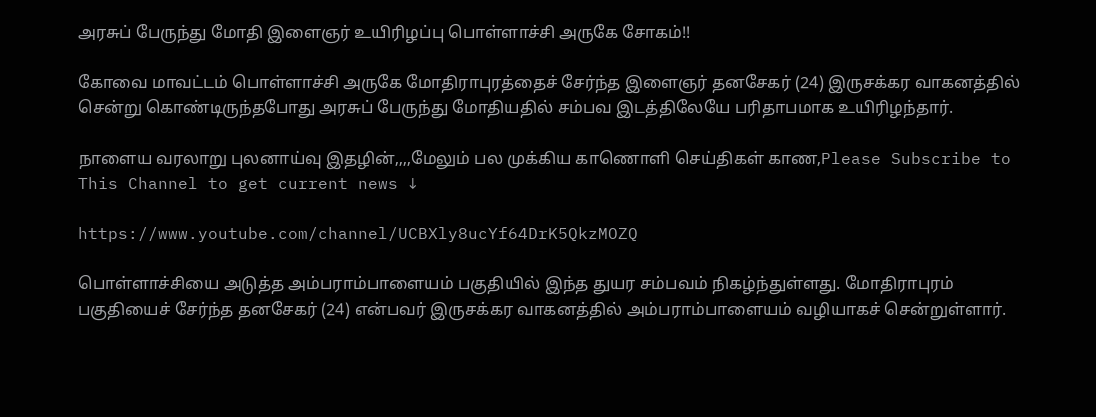அரசுப் பேருந்து மோதி இளைஞர் உயிரிழப்பு பொள்ளாச்சி அருகே சோகம்!!

கோவை மாவட்டம் பொள்ளாச்சி அருகே மோதிராபுரத்தைச் சேர்ந்த இளைஞர் தனசேகர் (24) இருசக்கர வாகனத்தில் சென்று கொண்டிருந்தபோது அரசுப் பேருந்து மோதியதில் சம்பவ இடத்திலேயே பரிதாபமாக உயிரிழந்தார்.

நாளைய வரலாறு புலனாய்வு இதழின்,,,,மேலும் பல முக்கிய காணொளி செய்திகள் காண,Please Subscribe to This Channel to get current news ↓

https://www.youtube.com/channel/UCBXly8ucYf64DrK5QkzMOZQ

பொள்ளாச்சியை அடுத்த அம்பராம்பாளையம் பகுதியில் இந்த துயர சம்பவம் நிகழ்ந்துள்ளது. மோதிராபுரம் பகுதியைச் சேர்ந்த தனசேகர் (24) என்பவர் இருசக்கர வாகனத்தில் அம்பராம்பாளையம் வழியாகச் சென்றுள்ளார்.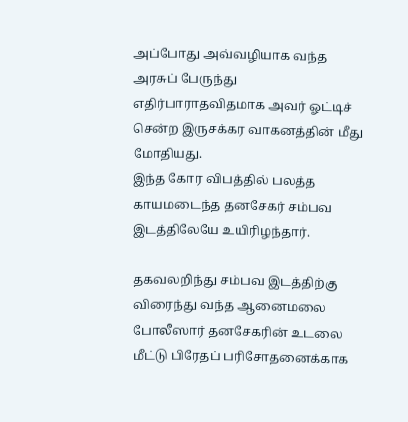அப்போது அவ்வழியாக வந்த அரசுப் பேருந்து எதிர்பாராதவிதமாக அவர் ஓட்டிச் சென்ற இருசக்கர வாகனத்தின் மீது மோதியது.
இந்த கோர விபத்தில் பலத்த காயமடைந்த தனசேகர் சம்பவ இடத்திலேயே உயிரிழந்தார்.

தகவலறிந்து சம்பவ இடத்திற்கு விரைந்து வந்த ஆனைமலை போலீஸார் தனசேகரின் உடலை மீட்டு பிரேதப் பரிசோதனைக்காக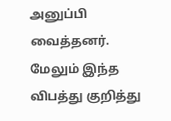அனுப்பி வைத்தனர். மேலும் இந்த விபத்து குறித்து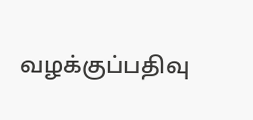வழக்குப்பதிவு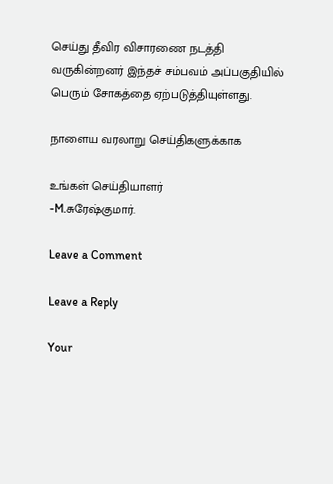செய்து தீவிர விசாரணை நடத்தி வருகின்றனர் இந்தச் சம்பவம் அப்பகுதியில் பெரும் சோகத்தை ஏற்படுத்தியுள்ளது.

நாளைய வரலாறு செய்திகளுக்காக

உங்கள் செய்தியாளர்
-M.சுரேஷ்குமார்.

Leave a Comment

Leave a Reply

Your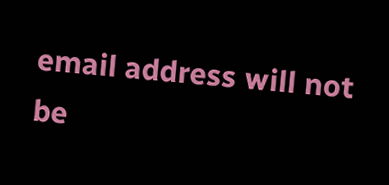email address will not be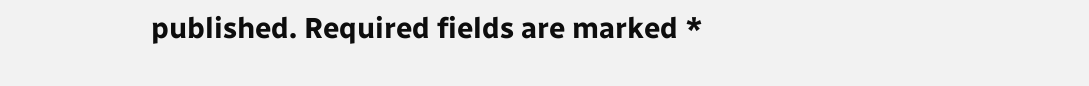published. Required fields are marked *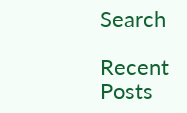Search

Recent Posts